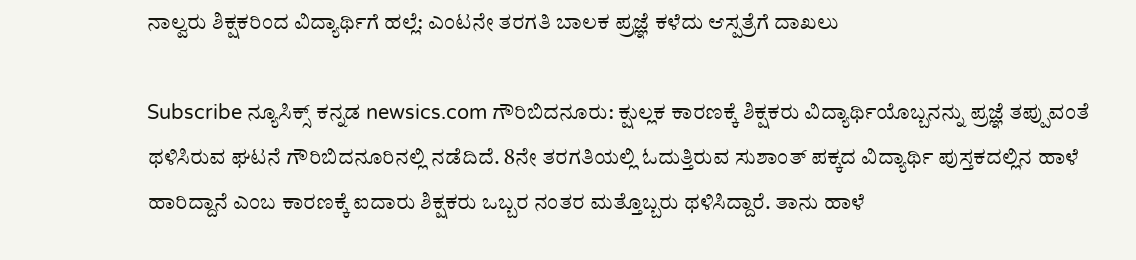ನಾಲ್ವರು ಶಿಕ್ಷಕರಿಂದ ವಿದ್ಯಾರ್ಥಿಗೆ ಹಲ್ಲೆ: ಎಂಟನೇ ತರಗತಿ ಬಾಲಕ ಪ್ರಜ್ಞೆ ಕಳೆದು ಆಸ್ಪತ್ರೆಗೆ ದಾಖಲು

Subscribe ನ್ಯೂಸಿಕ್ಸ್ ಕನ್ನಡ newsics.com ಗೌರಿಬಿದನೂರು: ಕ್ಷುಲ್ಲಕ ಕಾರಣಕ್ಕೆ ಶಿಕ್ಷಕರು ವಿದ್ಯಾರ್ಥಿಯೊಬ್ಬನನ್ನು ಪ್ರಜ್ಞೆ ತಪ್ಪುವಂತೆ ಥಳಿಸಿರುವ ಘಟನೆ ಗೌರಿಬಿದನೂರಿನಲ್ಲಿ ನಡೆದಿದೆ. 8ನೇ ತರಗತಿಯಲ್ಲಿ ಓದುತ್ತಿರುವ ಸುಶಾಂತ್ ಪಕ್ಕದ ವಿದ್ಯಾರ್ಥಿ ಪುಸ್ತಕದಲ್ಲಿನ ಹಾಳೆ ಹಾರಿದ್ದಾನೆ ಎಂಬ ಕಾರಣಕ್ಕೆ ಐದಾರು ಶಿಕ್ಷಕರು ಒಬ್ಬರ ನಂತರ ಮತ್ತೊಬ್ಬರು ಥಳಿಸಿದ್ದಾರೆ. ತಾನು ಹಾಳೆ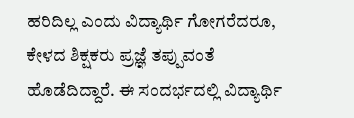ಹರಿದಿಲ್ಲ ಎಂದು ವಿದ್ಯಾರ್ಥಿ ಗೋಗರೆದರೂ, ಕೇಳದ ಶಿಕ್ಷಕರು ಪ್ರಜ್ಞೆ ತಪ್ಪುವಂತೆ ಹೊಡೆದಿದ್ದಾರೆ. ಈ ಸಂದರ್ಭದಲ್ಲಿ ವಿದ್ಯಾರ್ಥಿ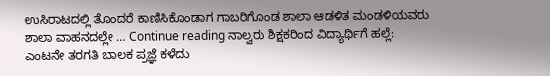ಉಸಿರಾಟದಲ್ಲಿ ತೊಂದರೆ ಕಾಣಿಸಿಕೊಂಡಾಗ ಗಾಬರಿಗೊಂಡ ಶಾಲಾ ಆಡಳಿತ ಮಂಡಳಿಯವರು ಶಾಲಾ ವಾಹನದಲ್ಲೇ … Continue reading ನಾಲ್ವರು ಶಿಕ್ಷಕರಿಂದ ವಿದ್ಯಾರ್ಥಿಗೆ ಹಲ್ಲೆ: ಎಂಟನೇ ತರಗತಿ ಬಾಲಕ ಪ್ರಜ್ಞೆ ಕಳೆದು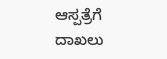ಆಸ್ಪತ್ರೆಗೆ ದಾಖಲು